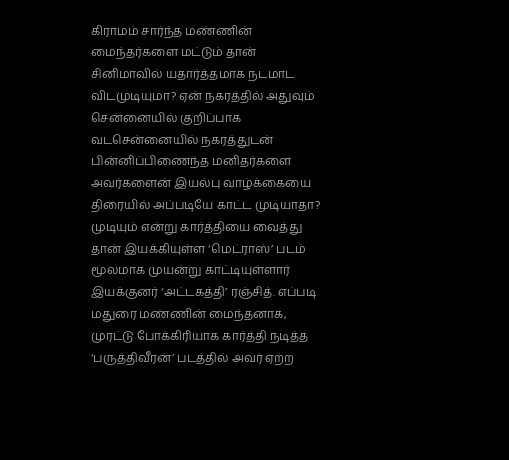கிராமம் சார்ந்த மண்ணின் மைந்தர்களை மட்டும் தான் சினிமாவில் யதார்த்தமாக நடமாட விடமுடியுமா? ஏன் நகரத்தில் அதுவும் சென்னையில் குறிப்பாக வடசென்னையில் நகரத்துடன் பின்னிப்பிணைந்த மனிதர்களை அவர்களைன் இயல்பு வாழ்க்கையை திரையில் அப்படியே காட்ட முடியாதா?
முடியும் என்று கார்த்தியை வைத்து தான் இயக்கியுள்ள ‘மெட்ராஸ்’ படம் மூலமாக முயன்று காட்டியுள்ளார் இயக்குனர் ‘அட்டகத்தி’ ரஞ்சித். எப்படி மதுரை மண்ணின் மைந்தனாக, முரட்டு போக்கிரியாக கார்த்தி நடித்த ‘பருத்திவீரன்’ படத்தில் அவர் ஏற்ற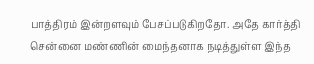பாத்திரம் இன்றளவும் பேசப்படுகிறதோ. அதே கார்த்தி சென்னை மண்ணின் மைந்தனாக நடித்துள்ள இந்த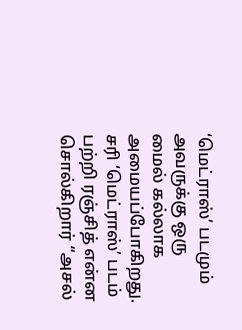‘மெட்ராஸ்’ படமும் அவருக்கு ஒரு மைல் கல்லாக அமையப்போகிறது.
சரி ‘மெட்ராஸ்’ படம் பற்றி ரஞ்சித் என்ன சொல்கிறார் “அசல்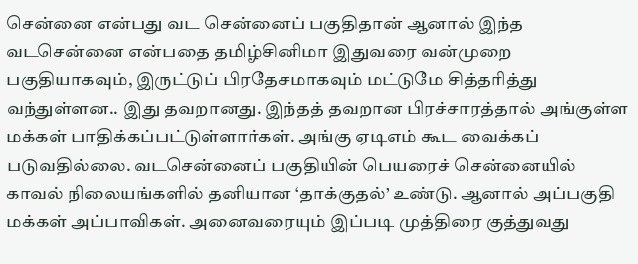சென்னை என்பது வட சென்னைப் பகுதிதான் ஆனால் இந்த வடசென்னை என்பதை தமிழ்சினிமா இதுவரை வன்முறை பகுதியாகவும், இருட்டுப் பிரதேசமாகவும் மட்டுமே சித்தரித்து வந்துள்ளன.. இது தவறானது. இந்தத் தவறான பிரச்சாரத்தால் அங்குள்ள மக்கள் பாதிக்கப்பட்டுள்ளார்கள். அங்கு ஏடிஎம் கூட வைக்கப் படுவதில்லை. வடசென்னைப் பகுதியின் பெயரைச் சென்னையில் காவல் நிலையங்களில் தனியான ‘தாக்குதல்’ உண்டு. ஆனால் அப்பகுதி மக்கள் அப்பாவிகள். அனைவரையும் இப்படி முத்திரை குத்துவது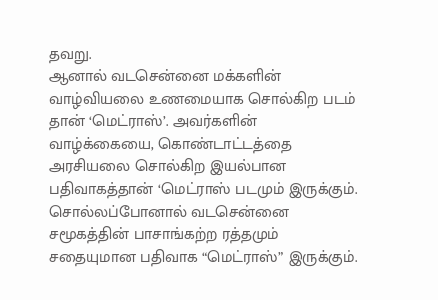தவறு.
ஆனால் வடசென்னை மக்களின் வாழ்வியலை உணமையாக சொல்கிற படம் தான் ‘மெட்ராஸ்’. அவர்களின் வாழ்க்கையை, கொண்டாட்டத்தை அரசியலை சொல்கிற இயல்பான பதிவாகத்தான் ‘மெட்ராஸ் படமும் இருக்கும். சொல்லப்போனால் வடசென்னை சமூகத்தின் பாசாங்கற்ற ரத்தமும் சதையுமான பதிவாக “மெட்ராஸ்” இருக்கும்.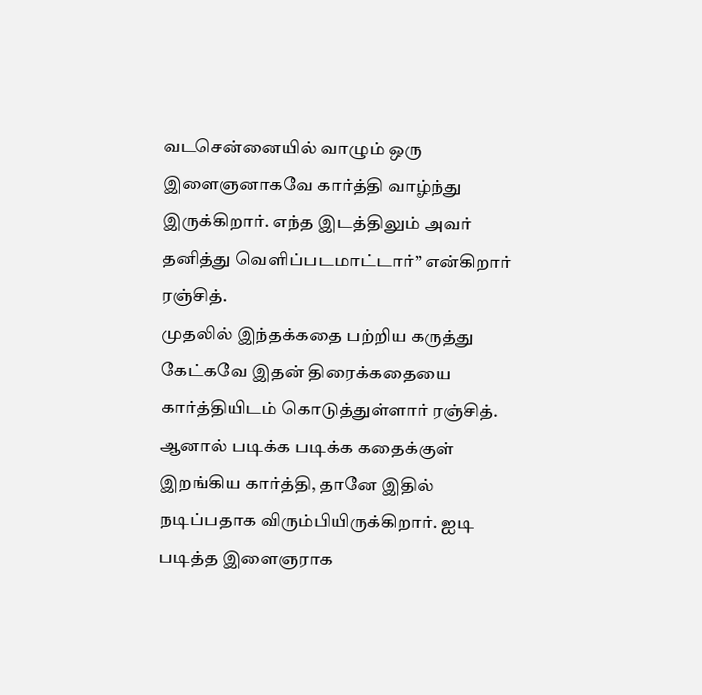வடசென்னையில் வாழும் ஒரு இளைஞனாகவே கார்த்தி வாழ்ந்து இருக்கிறார். எந்த இடத்திலும் அவர் தனித்து வெளிப்படமாட்டார்” என்கிறார் ரஞ்சித்.
முதலில் இந்தக்கதை பற்றிய கருத்து கேட்கவே இதன் திரைக்கதையை கார்த்தியிடம் கொடுத்துள்ளார் ரஞ்சித். ஆனால் படிக்க படிக்க கதைக்குள் இறங்கிய கார்த்தி, தானே இதில் நடிப்பதாக விரும்பியிருக்கிறார். ஐடி படித்த இளைஞராக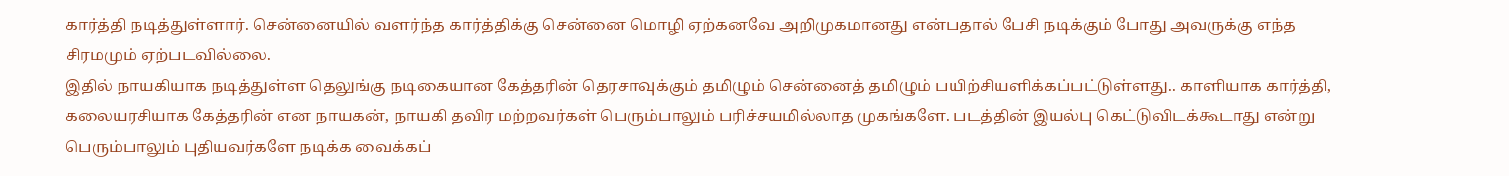கார்த்தி நடித்துள்ளார். சென்னையில் வளர்ந்த கார்த்திக்கு சென்னை மொழி ஏற்கனவே அறிமுகமானது என்பதால் பேசி நடிக்கும் போது அவருக்கு எந்த சிரமமும் ஏற்படவில்லை.
இதில் நாயகியாக நடித்துள்ள தெலுங்கு நடிகையான கேத்தரின் தெரசாவுக்கும் தமிழும் சென்னைத் தமிழும் பயிற்சியளிக்கப்பட்டுள்ளது.. காளியாக கார்த்தி, கலையரசியாக கேத்தரின் என நாயகன், நாயகி தவிர மற்றவர்கள் பெரும்பாலும் பரிச்சயமில்லாத முகங்களே. படத்தின் இயல்பு கெட்டுவிடக்கூடாது என்று பெரும்பாலும் புதியவர்களே நடிக்க வைக்கப்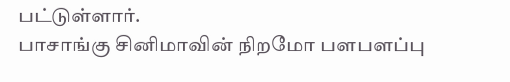பட்டுள்ளார்.
பாசாங்கு சினிமாவின் நிறமோ பளபளப்பு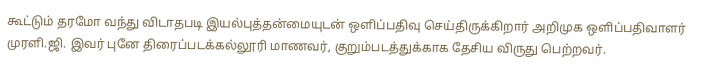கூட்டும் தரமோ வந்து விடாதபடி இயல்புத்தன்மையுடன் ஒளிப்பதிவு செய்திருக்கிறார் அறிமுக ஒளிப்பதிவாளர் முரளி.ஜி. இவர் புனே திரைப்படக்கல்லூரி மாணவர், குறும்படத்துக்காக தேசிய விருது பெற்றவர்.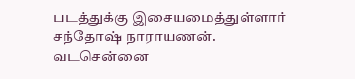படத்துக்கு இசையமைத்துள்ளார் சந்தோஷ் நாராயணன்.
வடசென்னை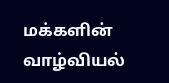மக்களின் வாழ்வியல்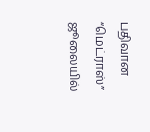பதிவான “மெட்ராஸ்” ஜூலையில்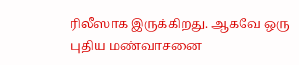ரிலீஸாக இருக்கிறது. ஆகவே ஒரு புதிய மண்வாசனை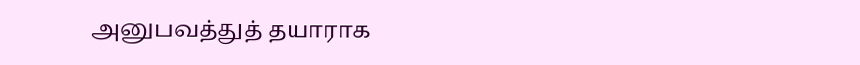அனுபவத்துத் தயாராக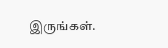இருங்கள்.